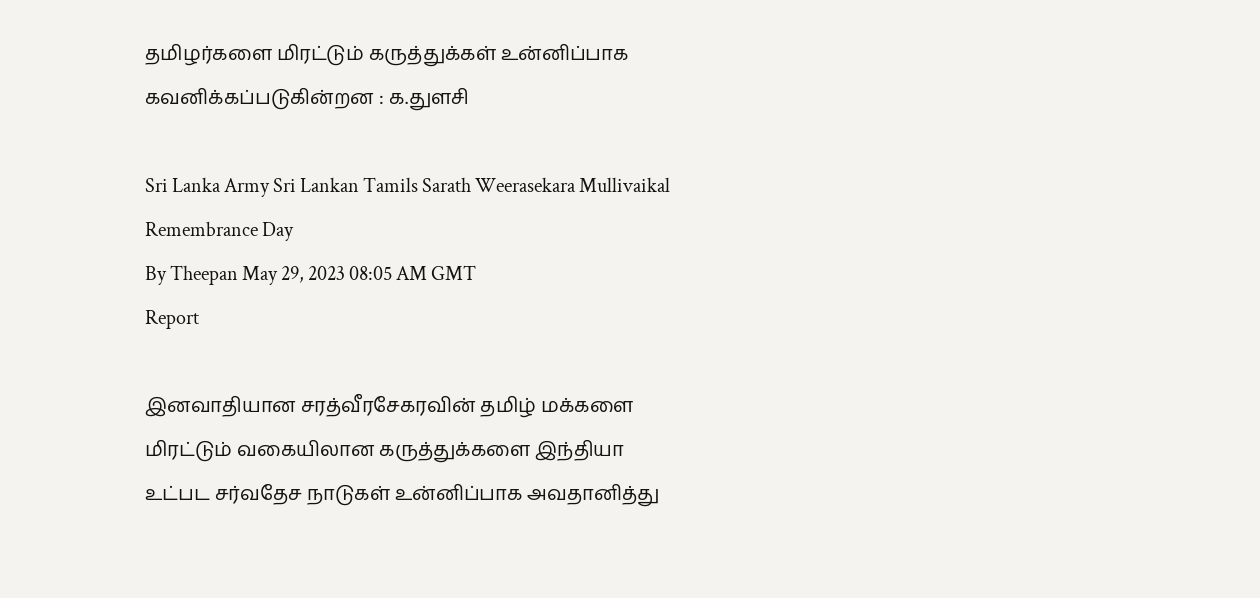தமிழர்களை மிரட்டும் கருத்துக்கள் உன்னிப்பாக கவனிக்கப்படுகின்றன : க.துளசி

Sri Lanka Army Sri Lankan Tamils Sarath Weerasekara Mullivaikal Remembrance Day
By Theepan May 29, 2023 08:05 AM GMT
Report

இனவாதியான சரத்வீரசேகரவின் தமிழ் மக்களை மிரட்டும் வகையிலான கருத்துக்களை இந்தியா உட்பட சர்வதேச நாடுகள் உன்னிப்பாக அவதானித்து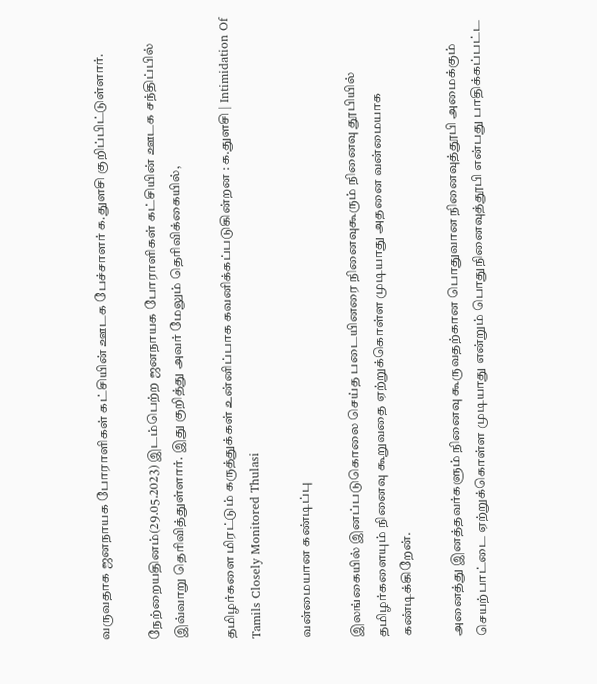வருவதாக ஜனநாயக போராளிகள் கட்சியின் ஊடக பேச்சாளர் க.துளசி குறிப்பிட்டுள்ளார்.

நேற்றையதினம்(29.05.2023) இடம்பெற்ற ஜனநாயக போராளிகள் கட்சியின் ஊடக சந்திப்பில் இவ்வாறு தெரிவித்துள்ளார். இது குறித்து அவர் மேலும் தெரிவிக்கையில்,

தமிழர்களை மிரட்டும் கருத்துக்கள் உன்னிப்பாக கவனிக்கப்படுகின்றன : க.துளசி | Intimidation Of Tamils Closely Monitored Thulasi

வன்மையான கண்டிப்பு

இலங்கையில் இனப்படுகொலை செய்த படையினரை நினைவுகூரும் நினைவு தூபியில் தமிழர்களையும் நினைவு கூறுவதை ஏற்றுக்கொள்ள முடியாது அதனை வன்மையாக கண்டிக்கிறேன்.

அனைத்து இனத்தவர்களும் நினைவு கூருவதற்கான பொதுவான நினைவுத்தூபி அமைக்கும் செயற்பாட்டை ஏற்றுக்கொள்ள முடியாது என்றும் பொதுநினைவுத்தூபி என்பது பாதிக்கப்பட்ட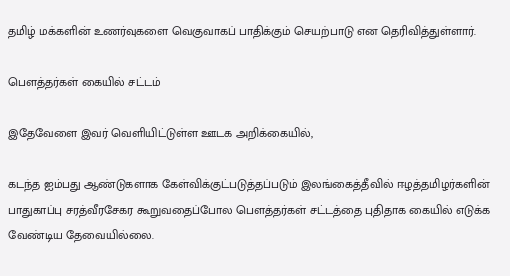தமிழ் மக்களின் உணர்வுகளை வெகுவாகப் பாதிக்கும் செயற்பாடு என தெரிவித்துள்ளார்.

பௌத்தர்கள் கையில் சட்டம்

இதேவேளை இவர் வெளியிட்டுள்ள ஊடக அறிக்கையில்,

கடந்த ஐம்பது ஆண்டுகளாக கேள்விக்குட்படுத்தப்படும் இலங்கைத்தீவில் ஈழத்தமிழர்களின் பாதுகாப்பு சரத்வீரசேகர கூறுவதைப்போல பௌத்தர்கள் சட்டத்தை புதிதாக கையில் எடுக்க வேண்டிய தேவையில்லை.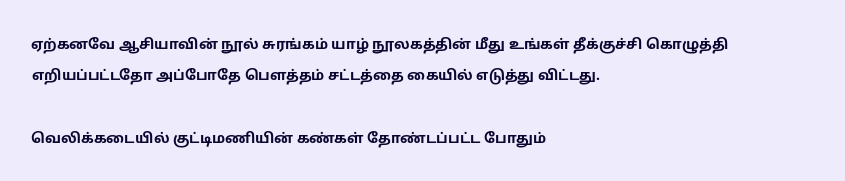ஏற்கனவே ஆசியாவின் நூல் சுரங்கம் யாழ் நூலகத்தின் மீது உங்கள் தீக்குச்சி கொழுத்தி எறியப்பட்டதோ அப்போதே பௌத்தம் சட்டத்தை கையில் எடுத்து விட்டது.

வெலிக்கடையில் குட்டிமணியின் கண்கள் தோண்டப்பட்ட போதும்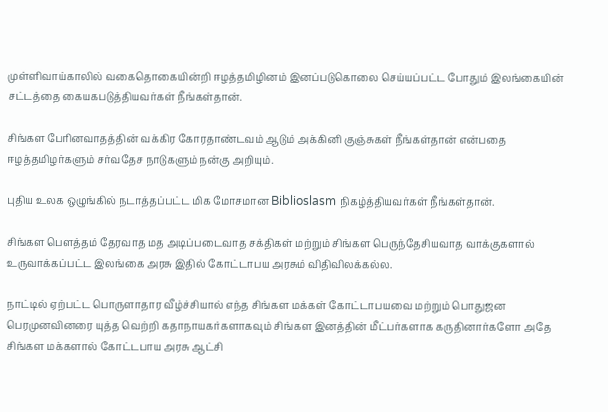முள்ளிவாய்காலில் வகைதொகையின்றி ஈழத்தமிழினம் இனப்படுகொலை செய்யப்பட்ட போதும் இலங்கையின் சட்டத்தை கையகபடுத்தியவர்கள் நீங்கள்தான்.

சிங்கள பேரினவாதத்தின் வக்கிர கோரதாண்டவம் ஆடும் அக்கினி குஞ்சுகள் நீங்கள்தான் என்பதை ஈழத்தமிழர்களும் சர்வதேச நாடுகளும் நன்கு அறியும்.

புதிய உலக ஒழுங்கில் நடாத்தப்பட்ட மிக மோசமான Biblioslasm நிகழ்த்தியவர்கள் நீங்கள்தான்.

சிங்கள பௌத்தம் தேரவாத மத அடிப்படைவாத சக்திகள் மற்றும் சிங்கள பெருந்தேசியவாத வாக்குகளால் உருவாக்கப்பட்ட இலங்கை அரசு இதில் கோட்டாபய அரசும் விதிவிலக்கல்ல.

நாட்டில் ஏற்பட்ட பொருளாதார வீழ்ச்சியால் எந்த சிங்கள மக்கள் கோட்டாபயவை மற்றும் பொதுஜன பெரமுனவினரை யுத்த வெற்றி கதாநாயகர்களாகவும் சிங்கள இனத்தின் மீட்பர்களாக கருதினார்களோ அதே சிங்கள மக்களால் கோட்டபாய அரசு ஆட்சி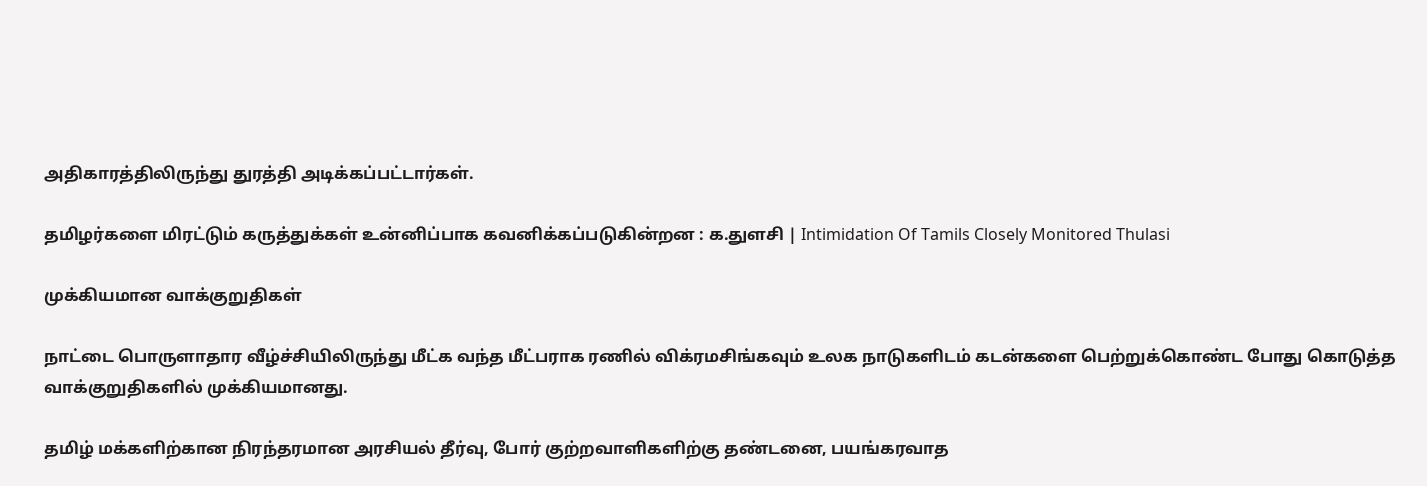அதிகாரத்திலிருந்து துரத்தி அடிக்கப்பட்டார்கள்.

தமிழர்களை மிரட்டும் கருத்துக்கள் உன்னிப்பாக கவனிக்கப்படுகின்றன : க.துளசி | Intimidation Of Tamils Closely Monitored Thulasi

முக்கியமான வாக்குறுதிகள்

நாட்டை பொருளாதார வீழ்ச்சியிலிருந்து மீட்க வந்த மீட்பராக ரணில் விக்ரமசிங்கவும் உலக நாடுகளிடம் கடன்களை பெற்றுக்கொண்ட போது கொடுத்த வாக்குறுதிகளில் முக்கியமானது.

தமிழ் மக்களிற்கான நிரந்தரமான அரசியல் தீர்வு, போர் குற்றவாளிகளிற்கு தண்டனை, பயங்கரவாத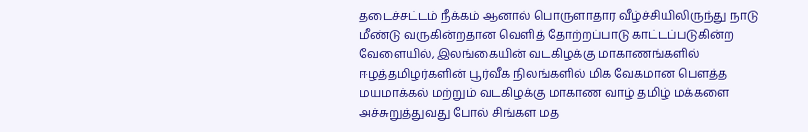தடைச்சட்டம் நீக்கம் ஆனால் பொருளாதார வீழ்ச்சியிலிருந்து நாடு மீண்டு வருகின்றதான வெளித் தோற்றப்பாடு காட்டப்படுகின்ற வேளையில், இலங்கையின் வடகிழக்கு மாகாணங்களில் ஈழத்தமிழர்களின் பூர்வீக நிலங்களில் மிக வேகமான பௌத்த மயமாக்கல் மற்றும் வடகிழக்கு மாகாண வாழ் தமிழ் மக்களை அச்சுறுத்துவது போல் சிங்கள மத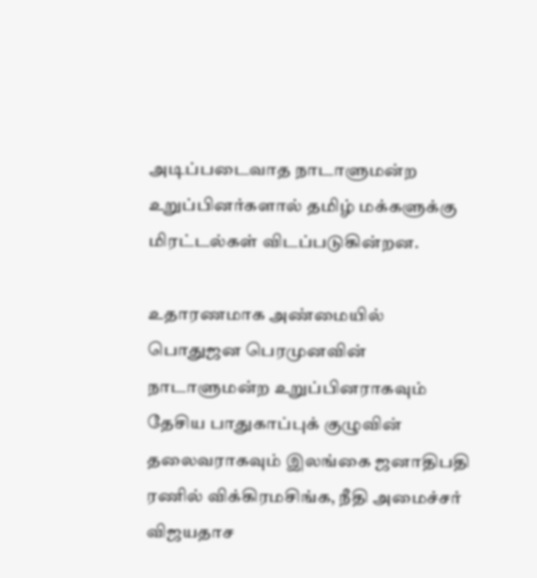அடிப்படைவாத நாடாளுமன்ற உறுப்பினர்களால் தமிழ் மக்களுக்கு மிரட்டல்கள் விடப்படுகின்றன.

உதாரணமாக அண்மையில் பொதுஜன பெரமுனவின் நாடாளுமன்ற உறுப்பினராகவும் தேசிய பாதுகாப்புக் குழுவின் தலைவராகவும் இலங்கை ஜனாதிபதி ரணில் விக்கிரமசிங்க, நீதி அமைச்சர் விஜயதாச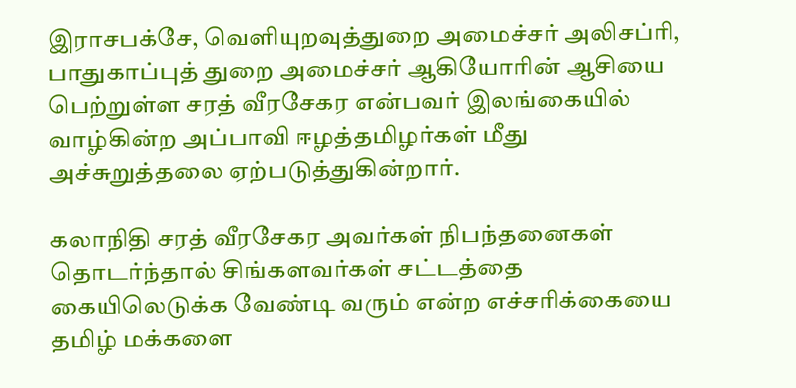இராசபக்சே, வெளியுறவுத்துறை அமைச்சர் அலிசப்ரி, பாதுகாப்புத் துறை அமைச்சர் ஆகியோரின் ஆசியை பெற்றுள்ள சரத் வீரசேகர என்பவர் இலங்கையில் வாழ்கின்ற அப்பாவி ஈழத்தமிழர்கள் மீது அச்சுறுத்தலை ஏற்படுத்துகின்றார்.

கலாநிதி சரத் வீரசேகர அவர்கள் நிபந்தனைகள் தொடர்ந்தால் சிங்களவர்கள் சட்டத்தை கையிலெடுக்க வேண்டி வரும் என்ற எச்சரிக்கையை தமிழ் மக்களை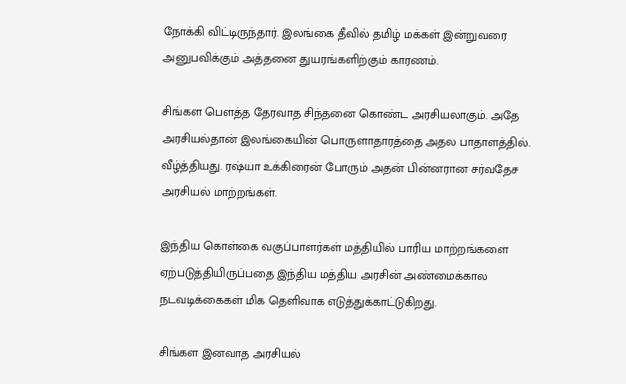நோக்கி விட்டிருந்தார். இலங்கை தீவில் தமிழ் மக்கள் இன்றுவரை அனுபவிக்கும் அத்தனை துயரங்களிற்கும் காரணம்.

சிங்கள பௌத்த தேரவாத சிந்தனை கொண்ட அரசியலாகும். அதே அரசியல்தான் இலங்கையின் பொருளாதாரத்தை அதல பாதாளத்தில். வீழ்த்தியது. ரஷ்யா உக்கிரைன் போரும் அதன் பின்னரான சர்வதேச அரசியல் மாற்றங்கள்.

இந்திய கொள்கை வகுப்பாளர்கள் மத்தியில் பாரிய மாற்றங்களை ஏற்படுத்தியிருப்பதை இந்திய மத்திய அரசின் அண்மைக்கால நடவடிக்கைகள் மிக தெளிவாக எடுத்துக்காட்டுகிறது.

சிங்கள இனவாத அரசியல்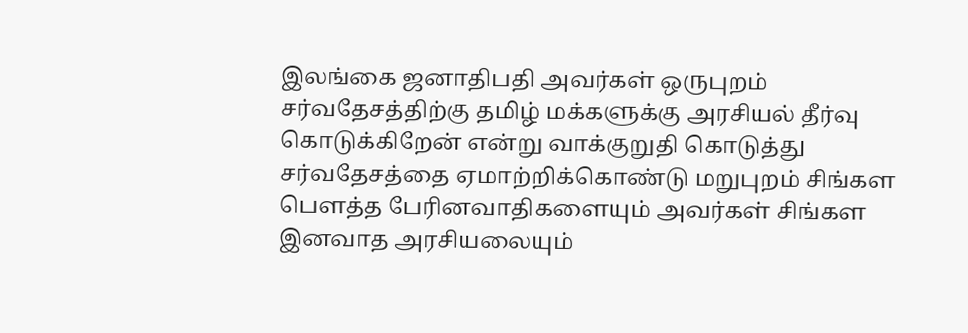இலங்கை ஜனாதிபதி அவர்கள் ஒருபுறம் சர்வதேசத்திற்கு தமிழ் மக்களுக்கு அரசியல் தீர்வு கொடுக்கிறேன் என்று வாக்குறுதி கொடுத்து சர்வதேசத்தை ஏமாற்றிக்கொண்டு மறுபுறம் சிங்கள பௌத்த பேரினவாதிகளையும் அவர்கள் சிங்கள இனவாத அரசியலையும்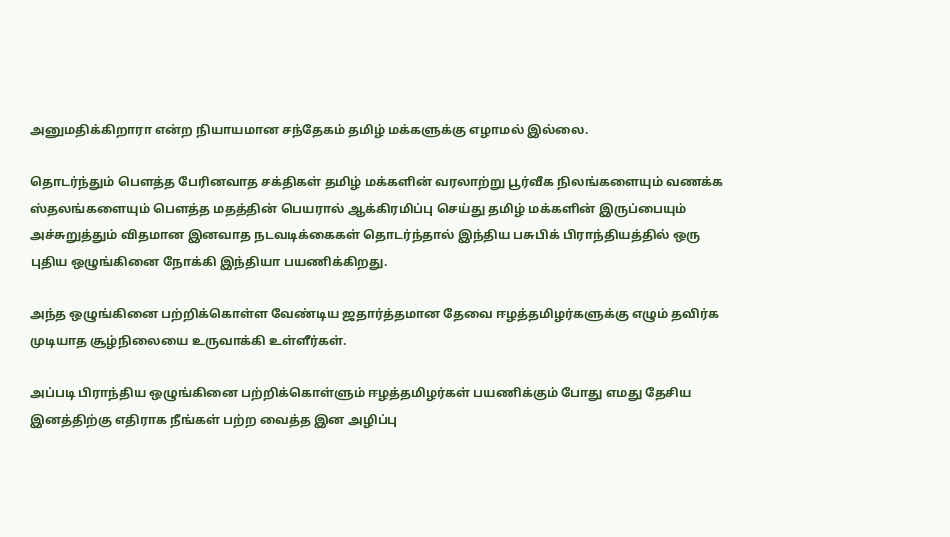அனுமதிக்கிறாரா என்ற நியாயமான சந்தேகம் தமிழ் மக்களுக்கு எழாமல் இல்லை.

தொடர்ந்தும் பௌத்த பேரினவாத சக்திகள் தமிழ் மக்களின் வரலாற்று பூர்வீக நிலங்களையும் வணக்க ஸ்தலங்களையும் பௌத்த மதத்தின் பெயரால் ஆக்கிரமிப்பு செய்து தமிழ் மக்களின் இருப்பையும் அச்சுறுத்தும் விதமான இனவாத நடவடிக்கைகள் தொடர்ந்தால் இந்திய பசுபிக் பிராந்தியத்தில் ஒரு புதிய ஒழுங்கினை நோக்கி இந்தியா பயணிக்கிறது.

அந்த ஒழுங்கினை பற்றிக்கொள்ள வேண்டிய ஜதார்த்தமான தேவை ஈழத்தமிழர்களுக்கு எழும் தவிர்க முடியாத சூழ்நிலையை உருவாக்கி உள்ளீர்கள்.

அப்படி பிராந்திய ஒழுங்கினை பற்றிக்கொள்ளும் ஈழத்தமிழர்கள் பயணிக்கும் போது எமது தேசிய இனத்திற்கு எதிராக நீங்கள் பற்ற வைத்த இன அழிப்பு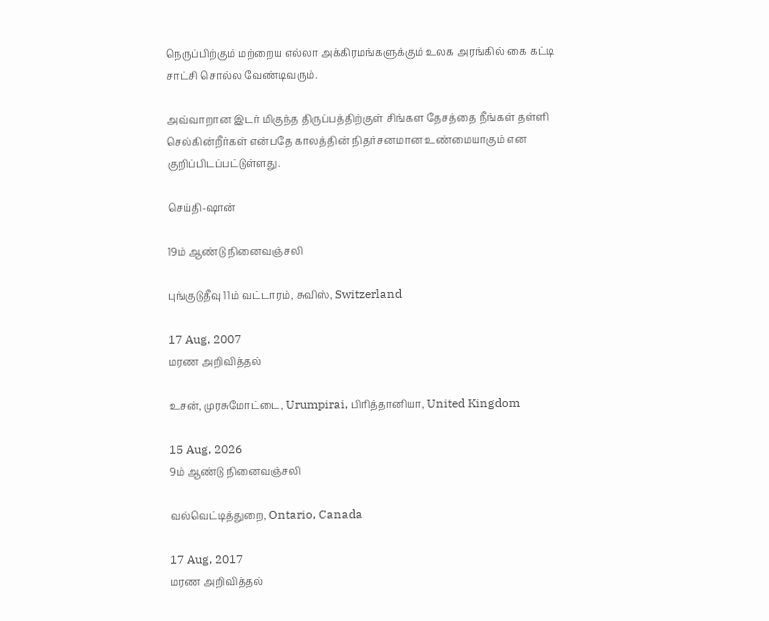நெருப்பிற்கும் மற்றைய எல்லா அக்கிரமங்களுக்கும் உலக அரங்கில் கை கட்டி சாட்சி சொல்ல வேண்டிவரும்.

அவ்வாறான இடர் மிகுந்த திருப்பத்திற்குள் சிங்கள தேசத்தை நீங்கள் தள்ளி செல்கின்றீர்கள் என்பதே காலத்தின் நிதர்சனமான உண்மையாகும் என குறிப்பிடப்பட்டுள்ளது.

செய்தி-ஷான்

19ம் ஆண்டு நினைவஞ்சலி

புங்குடுதீவு 11ம் வட்டாரம், சுவிஸ், Switzerland

17 Aug, 2007
மரண அறிவித்தல்

உசன், முரசுமோட்டை, Urumpirai, பிரித்தானியா, United Kingdom

15 Aug, 2026
9ம் ஆண்டு நினைவஞ்சலி

வல்வெட்டித்துறை, Ontario, Canada

17 Aug, 2017
மரண அறிவித்தல்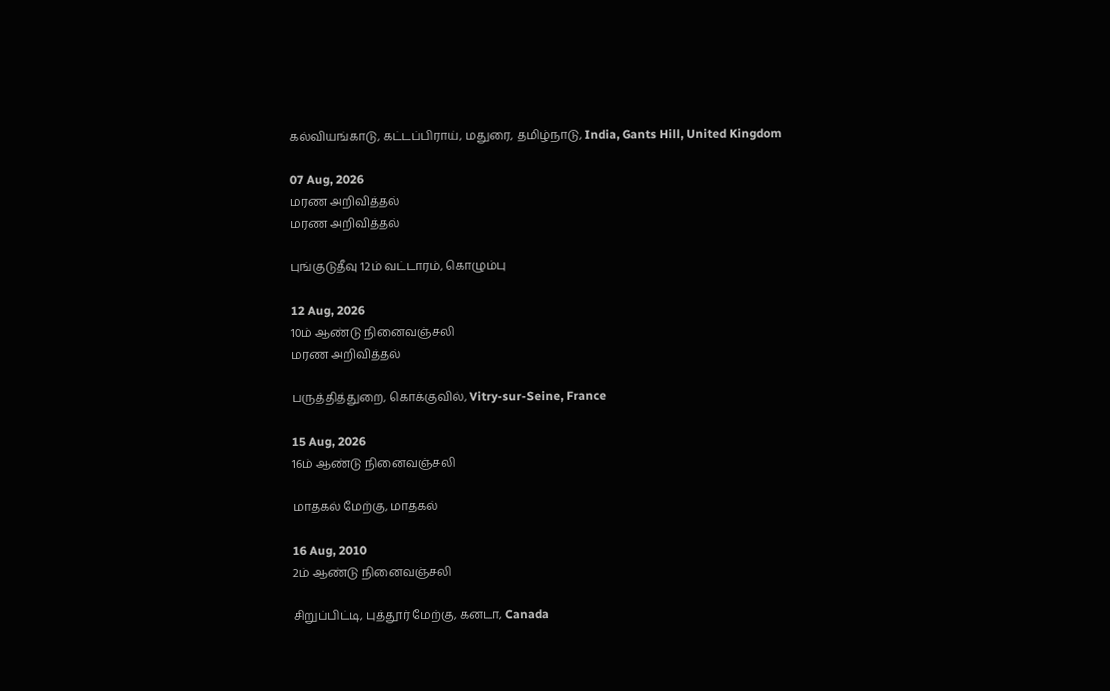கல்வியங்காடு, கட்டப்பிராய், மதுரை, தமிழ்நாடு, India, Gants Hill, United Kingdom

07 Aug, 2026
மரண அறிவித்தல்
மரண அறிவித்தல்

புங்குடுதீவு 12ம் வட்டாரம், கொழும்பு

12 Aug, 2026
10ம் ஆண்டு நினைவஞ்சலி
மரண அறிவித்தல்

பருத்தித்துறை, கொக்குவில், Vitry-sur-Seine, France

15 Aug, 2026
16ம் ஆண்டு நினைவஞ்சலி

மாதகல் மேற்கு, மாதகல்

16 Aug, 2010
2ம் ஆண்டு நினைவஞ்சலி

சிறுப்பிட்டி, புத்தூர் மேற்கு, கனடா, Canada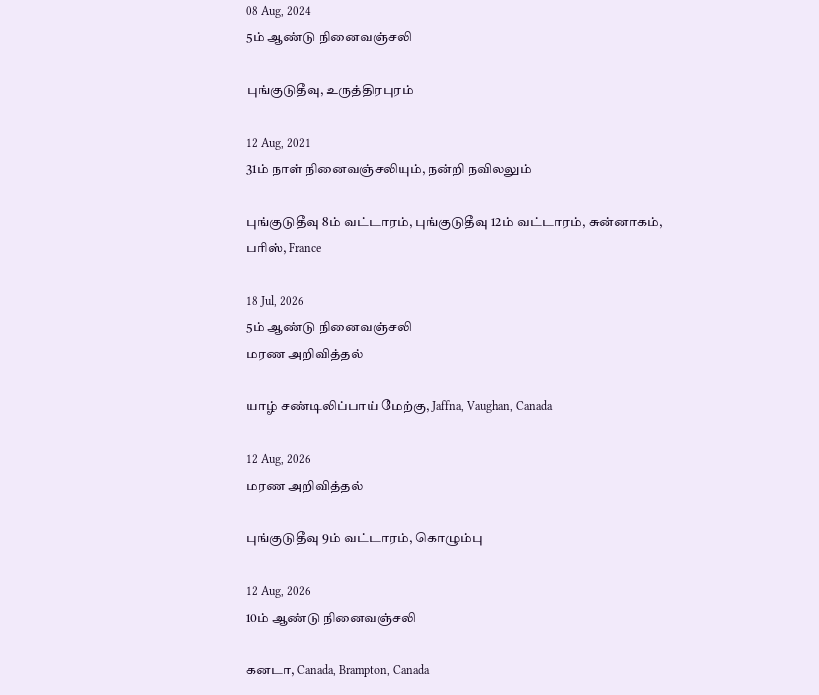08 Aug, 2024
5ம் ஆண்டு நினைவஞ்சலி

புங்குடுதீவு, உருத்திரபுரம்

12 Aug, 2021
31ம் நாள் நினைவஞ்சலியும், நன்றி நவிலலும்

புங்குடுதீவு 8ம் வட்டாரம், புங்குடுதீவு 12ம் வட்டாரம், சுன்னாகம், பரிஸ், France

18 Jul, 2026
5ம் ஆண்டு நினைவஞ்சலி
மரண அறிவித்தல்

யாழ் சண்டிலிப்பாய் மேற்கு, Jaffna, Vaughan, Canada

12 Aug, 2026
மரண அறிவித்தல்

புங்குடுதீவு 9ம் வட்டாரம், கொழும்பு

12 Aug, 2026
10ம் ஆண்டு நினைவஞ்சலி

கனடா, Canada, Brampton, Canada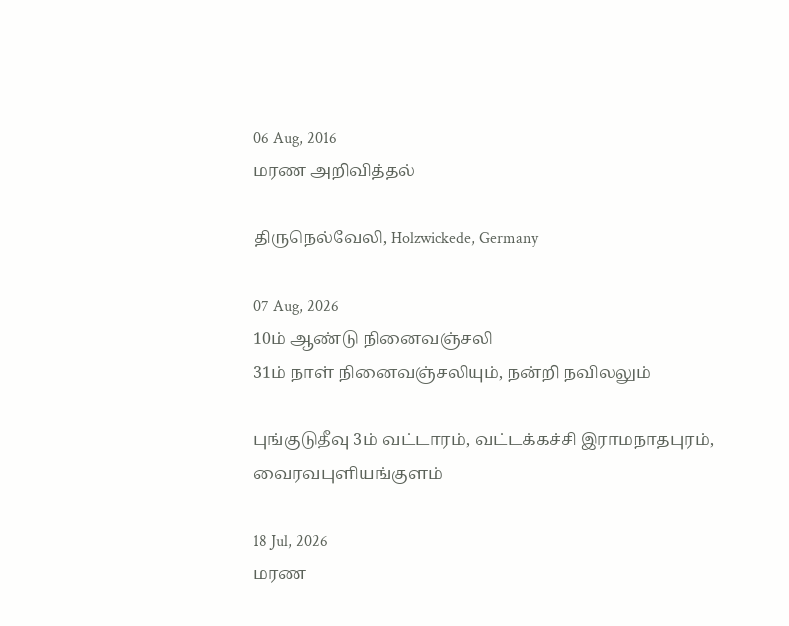06 Aug, 2016
மரண அறிவித்தல்

திருநெல்வேலி, Holzwickede, Germany

07 Aug, 2026
10ம் ஆண்டு நினைவஞ்சலி
31ம் நாள் நினைவஞ்சலியும், நன்றி நவிலலும்

புங்குடுதீவு 3ம் வட்டாரம், வட்டக்கச்சி இராமநாதபுரம், வைரவபுளியங்குளம்

18 Jul, 2026
மரண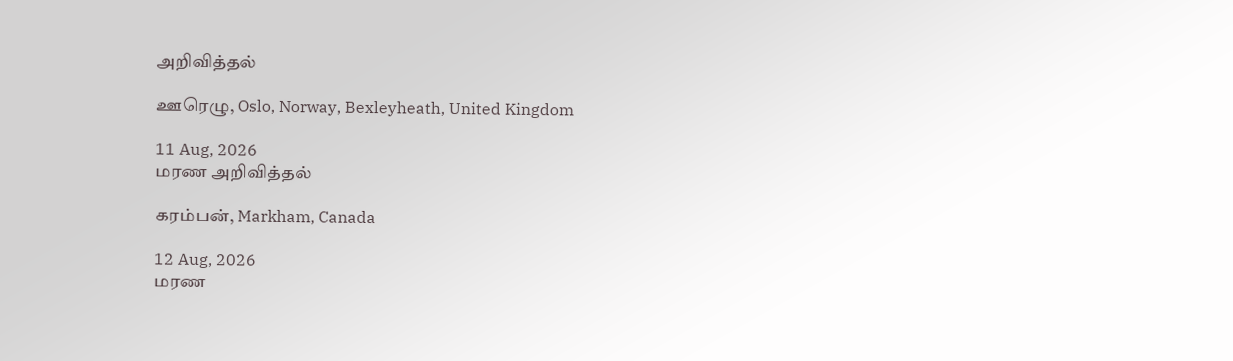அறிவித்தல்

ஊரெழு, Oslo, Norway, Bexleyheath, United Kingdom

11 Aug, 2026
மரண அறிவித்தல்

கரம்பன், Markham, Canada

12 Aug, 2026
மரண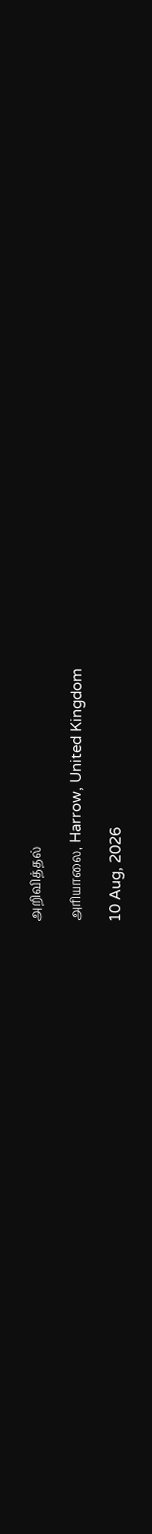அறிவித்தல்

அரியாலை, Harrow, United Kingdom

10 Aug, 2026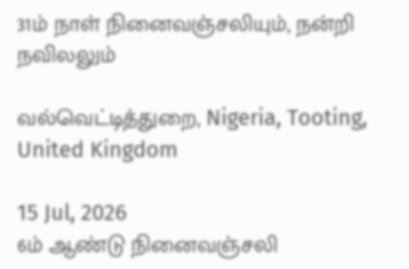31ம் நாள் நினைவஞ்சலியும், நன்றி நவிலலும்

வல்வெட்டித்துறை, Nigeria, Tooting, United Kingdom

15 Jul, 2026
6ம் ஆண்டு நினைவஞ்சலி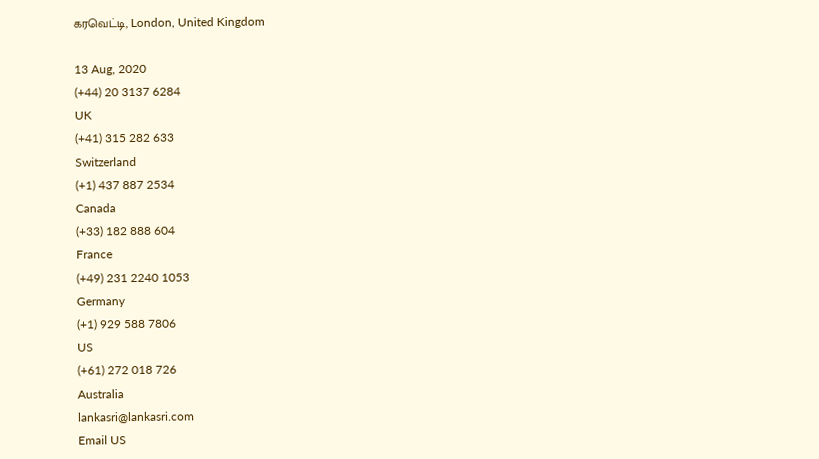கரவெட்டி, London, United Kingdom

13 Aug, 2020
(+44) 20 3137 6284
UK
(+41) 315 282 633
Switzerland
(+1) 437 887 2534
Canada
(+33) 182 888 604
France
(+49) 231 2240 1053
Germany
(+1) 929 588 7806
US
(+61) 272 018 726
Australia
lankasri@lankasri.com
Email US